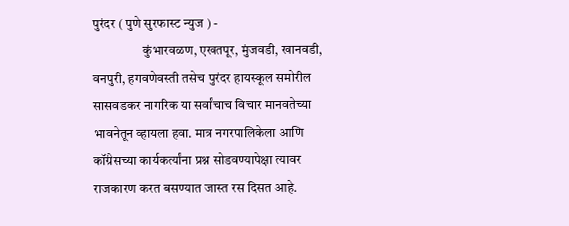पुरंदर ( पुणे सुरफास्ट न्युज ) -
                   कुंभारवळण, एखतपूर, मुंजवडी, खानवडी, वनपुरी, हगवणेवस्ती तसेच पुरंदर हायस्कूल समोरील सासवडकर नागरिक या सर्वांचाच विचार मानवतेच्या भावनेतून व्हायला हवा. मात्र नगरपालिकेला आणि कॉंग्रेसच्या कार्यकर्त्यांना प्रश्न सोडवण्यापेक्षा त्यावर राजकारण करत बसण्यात जास्त रस दिसत आहे.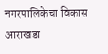नगरपालिकेचा विकास आराखडा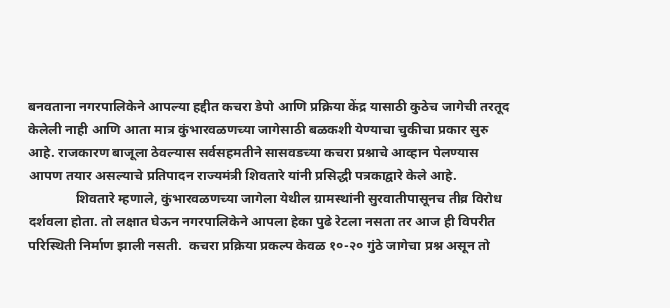बनवताना नगरपालिकेने आपल्या हद्दीत कचरा डेपो आणि प्रक्रिया केंद्र यासाठी कुठेच जागेची तरतूद केलेली नाही आणि आता मात्र कुंभारवळणच्या जागेसाठी बळकशी येण्याचा चुकीचा प्रकार सुरु आहे. राजकारण बाजूला ठेवल्यास सर्वसहमतीने सासवडच्या कचरा प्रश्नाचे आव्हान पेलण्यास आपण तयार असल्याचे प्रतिपादन राज्यमंत्री शिवतारे यांनी प्रसिद्धी पत्रकाद्वारे केले आहे.
              शिवतारे म्हणाले, कुंभारवळणच्या जागेला येथील ग्रामस्थांनी सुरवातीपासूनच तीव्र विरोध दर्शवला होता. तो लक्षात घेऊन नगरपालिकेने आपला हेका पुढे रेटला नसता तर आज ही विपरीत परिस्थिती निर्माण झाली नसती.  कचरा प्रक्रिया प्रकल्प केवळ १०-२० गुंठे जागेचा प्रश्न असून तो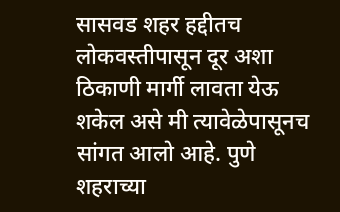सासवड शहर हद्दीतच लोकवस्तीपासून दूर अशा ठिकाणी मार्गी लावता येऊ शकेल असे मी त्यावेळेपासूनच सांगत आलो आहे. पुणे शहराच्या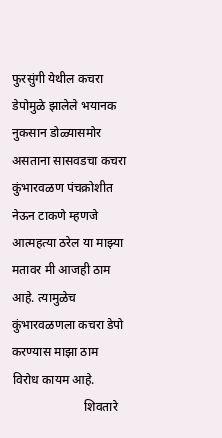फुरसुंगी येथील कचरा डेपोमुळे झालेले भयानक नुकसान डोळ्यासमोर असताना सासवडचा कचरा कुंभारवळण पंचक्रोशीत नेऊन टाकणे म्हणजे आत्महत्या ठरेल या माझ्या मतावर मी आजही ठाम आहे. त्यामुळेच कुंभारवळणला कचरा डेपो करण्यास माझा ठाम विरोध कायम आहे.
                       शिवतारे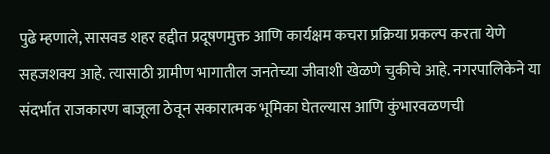पुढे म्हणाले, सासवड शहर हद्दीत प्रदूषणमुक्त आणि कार्यक्षम कचरा प्रक्रिया प्रकल्प करता येणे सहजशक्य आहे. त्यासाठी ग्रामीण भागातील जनतेच्या जीवाशी खेळणे चुकीचे आहे. नगरपालिकेने या संदर्भात राजकारण बाजूला ठेवून सकारात्मक भूमिका घेतल्यास आणि कुंभारवळणची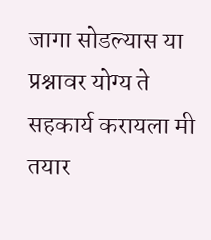जागा सोडल्यास या प्रश्नावर योग्य ते सहकार्य करायला मी तयार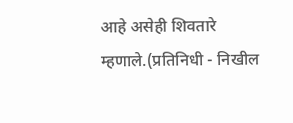आहे असेही शिवतारे म्हणाले.(प्रतिनिधी - निखील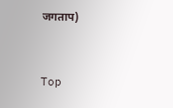जगताप)


Top